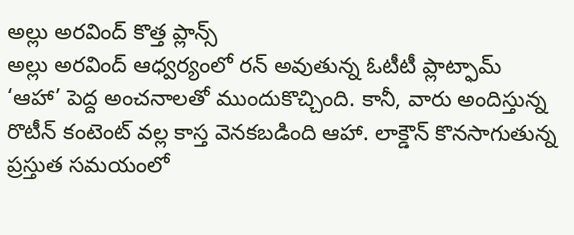అల్లు అరవింద్ కొత్త ప్లాన్స్
అల్లు అరవింద్ ఆధ్వర్యంలో రన్ అవుతున్న ఓటీటీ ప్లాట్ఫామ్ ‘ఆహా’ పెద్ద అంచనాలతో ముందుకొచ్చింది. కానీ, వారు అందిస్తున్న రొటీన్ కంటెంట్ వల్ల కాస్త వెనకబడింది ఆహా. లాక్డౌన్ కొనసాగుతున్న ప్రస్తుత సమయంలో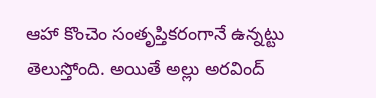ఆహా కొంచెం సంతృప్తికరంగానే ఉన్నట్టు తెలుస్తోంది. అయితే అల్లు అరవింద్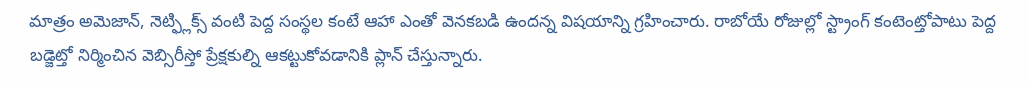మాత్రం అమెజాన్, నెట్ఫ్లిక్స్ వంటి పెద్ద సంస్థల కంటే ఆహా ఎంతో వెనకబడి ఉందన్న విషయాన్ని గ్రహించారు. రాబోయే రోజుల్లో స్ట్రాంగ్ కంటెంట్తోపాటు పెద్ద బడ్జెట్తో నిర్మించిన వెబ్సిరీస్తో ప్రేక్షకుల్ని ఆకట్టుకోవడానికి ప్లాన్ చేస్తున్నారు.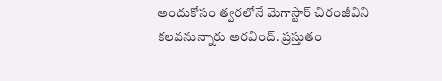అందుకోసం త్వరలోనే మెగాస్టార్ చిరంజీవిని కలవనున్నారు అరవింద్. ప్రస్తుతం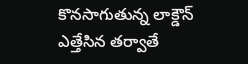కొనసాగుతున్న లాక్డౌన్ ఎత్తేసిన తర్వాతే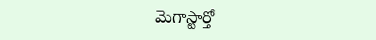మెగాస్టార్తో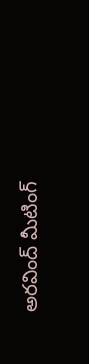అరవింద్ మీటింగ్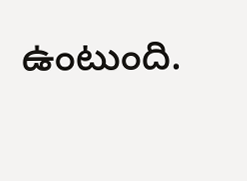ఉంటుంది.